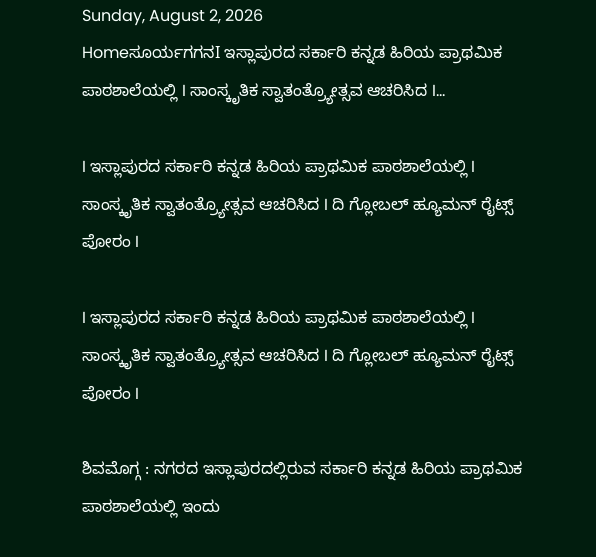Sunday, August 2, 2026
Homeಸೂರ್ಯಗಗನI ಇಸ್ಲಾಪುರದ ಸರ್ಕಾರಿ ಕನ್ನಡ ಹಿರಿಯ ಪ್ರಾಥಮಿಕ ಪಾಠಶಾಲೆಯಲ್ಲಿ I ಸಾಂಸ್ಕೃತಿಕ ಸ್ವಾತಂತ್ರ್ಯೋತ್ಸವ ಆಚರಿಸಿದ I...

I ಇಸ್ಲಾಪುರದ ಸರ್ಕಾರಿ ಕನ್ನಡ ಹಿರಿಯ ಪ್ರಾಥಮಿಕ ಪಾಠಶಾಲೆಯಲ್ಲಿ I ಸಾಂಸ್ಕೃತಿಕ ಸ್ವಾತಂತ್ರ್ಯೋತ್ಸವ ಆಚರಿಸಿದ I ದಿ ಗ್ಲೋಬಲ್ ಹ್ಯೂಮನ್ ರೈಟ್ಸ್ ಪೋರಂ I

I ಇಸ್ಲಾಪುರದ ಸರ್ಕಾರಿ ಕನ್ನಡ ಹಿರಿಯ ಪ್ರಾಥಮಿಕ ಪಾಠಶಾಲೆಯಲ್ಲಿ I ಸಾಂಸ್ಕೃತಿಕ ಸ್ವಾತಂತ್ರ್ಯೋತ್ಸವ ಆಚರಿಸಿದ I ದಿ ಗ್ಲೋಬಲ್ ಹ್ಯೂಮನ್ ರೈಟ್ಸ್ ಪೋರಂ I

ಶಿವಮೊಗ್ಗ : ನಗರದ ಇಸ್ಲಾಪುರದಲ್ಲಿರುವ ಸರ್ಕಾರಿ ಕನ್ನಡ ಹಿರಿಯ ಪ್ರಾಥಮಿಕ ಪಾಠಶಾಲೆಯಲ್ಲಿ ಇಂದು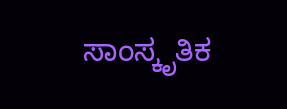ಸಾಂಸ್ಕೃತಿಕ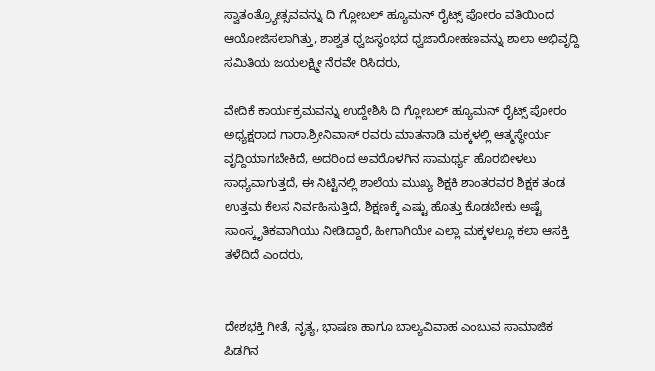ಸ್ವಾತಂತ್ರ್ಯೋತ್ಸವವನ್ನು ದಿ ಗ್ಲೋಬಲ್ ಹ್ಯೂಮನ್ ರೈಟ್ಸ್ ಪೋರಂ ವತಿಯಿಂದ ಆಯೋಜಿಸಲಾಗಿತ್ತು, ಶಾಶ್ವತ ಧ್ವಜಸ್ಥಂಭದ ಧ್ವಜಾರೋಹಣವನ್ನು ಶಾಲಾ ಅಭಿವೃದ್ದಿ ಸಮಿತಿಯ ಜಯಲಕ್ಷ್ಮೀ ನೆರವೇ ರಿಸಿದರು,

ವೇದಿಕೆ ಕಾರ್ಯಕ್ರಮವನ್ನು ಉದ್ದೇಶಿಸಿ ದಿ ಗ್ಲೋಬಲ್ ಹ್ಯೂಮನ್ ರೈಟ್ಸ್ ಪೋರಂ ಅಧ್ಯಕ್ಷರಾದ ಗಾರಾ.ಶ್ರೀನಿವಾಸ್ ರವರು ಮಾತನಾಡಿ ಮಕ್ಕಳಲ್ಲಿ ಆತ್ಮಸ್ಥೇರ್ಯ ವೃದ್ದಿಯಾಗಬೇಕಿದೆ, ಅದರಿಂದ ಅವರೊಳಗಿನ ಸಾಮರ್ಥ್ಯ ಹೊರಬೀಳಲು ಸಾಧ್ಯವಾಗುತ್ತದೆ, ಈ ನಿಟ್ಟಿನಲ್ಲಿ ಶಾಲೆಯ ಮುಖ್ಯ ಶಿಕ್ಷಕಿ ಶಾಂತರವರ ಶಿಕ್ಷಕ ತಂಡ ಉತ್ತಮ ಕೆಲಸ ನಿರ್ವಹಿಸುತ್ತಿದೆ, ಶಿಕ್ಷಣಕ್ಕೆ ಎಷ್ಟು ಹೊತ್ತು ಕೊಡಬೇಕು ಅಷ್ಟೆ ಸಾಂಸ್ಕೃತಿಕವಾಗಿಯು ನೀಡಿದ್ದಾರೆ, ಹೀಗಾಗಿಯೇ ಎಲ್ಲಾ ಮಕ್ಕಳಲ್ಲೂ ಕಲಾ ಆಸಕ್ತಿ ತಳೆದಿದೆ ಎಂದರು,


ದೇಶಭಕ್ತಿ ಗೀತೆ, ನೃತ್ಯ, ಭಾಷಣ ಹಾಗೂ ಬಾಲ್ಯವಿವಾಹ ಎಂಬುವ ಸಾಮಾಜಿಕ ಪಿಡಗಿನ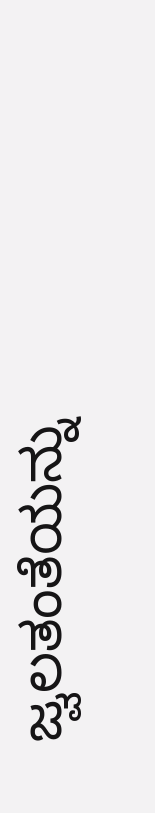ಜ್ವಲತಂತೆಯನ್ನು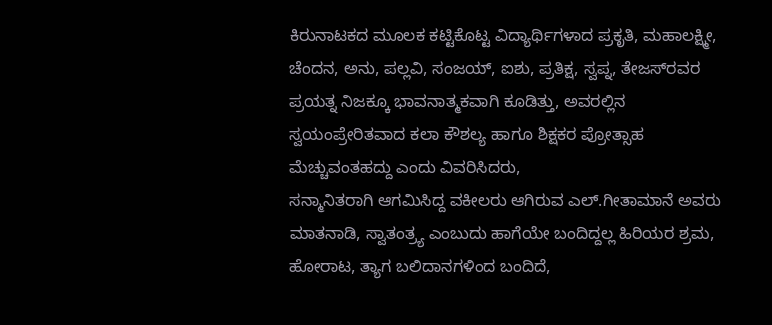ಕಿರುನಾಟಕದ ಮೂಲಕ ಕಟ್ಟಿಕೊಟ್ಟ ವಿದ್ಯಾರ್ಥಿಗಳಾದ ಪ್ರಕೃತಿ, ಮಹಾಲಕ್ಷ್ಮೀ, ಚೆಂದನ, ಅನು, ಪಲ್ಲವಿ, ಸಂಜಯ್, ಐಶು, ಪ್ರತಿಕ್ಷ, ಸ್ವಪ್ನ, ತೇಜಸ್‌ರವರ ಪ್ರಯತ್ನ ನಿಜಕ್ಕೂ ಭಾವನಾತ್ಮಕವಾಗಿ ಕೂಡಿತ್ತು, ಅವರಲ್ಲಿನ ಸ್ವಯಂಪ್ರೇರಿತವಾದ ಕಲಾ ಕೌಶಲ್ಯ ಹಾಗೂ ಶಿಕ್ಷಕರ ಪ್ರೋತ್ಸಾಹ ಮೆಚ್ಚುವಂತಹದ್ದು ಎಂದು ವಿವರಿಸಿದರು,
ಸನ್ಮಾನಿತರಾಗಿ ಆಗಮಿಸಿದ್ದ ವಕೀಲರು ಆಗಿರುವ ಎಲ್.ಗೀತಾಮಾನೆ ಅವರು ಮಾತನಾಡಿ, ಸ್ವಾತಂತ್ರ್ಯ ಎಂಬುದು ಹಾಗೆಯೇ ಬಂದಿದ್ದಲ್ಲ ಹಿರಿಯರ ಶ್ರಮ, ಹೋರಾಟ, ತ್ಯಾಗ ಬಲಿದಾನಗಳಿಂದ ಬಂದಿದೆ,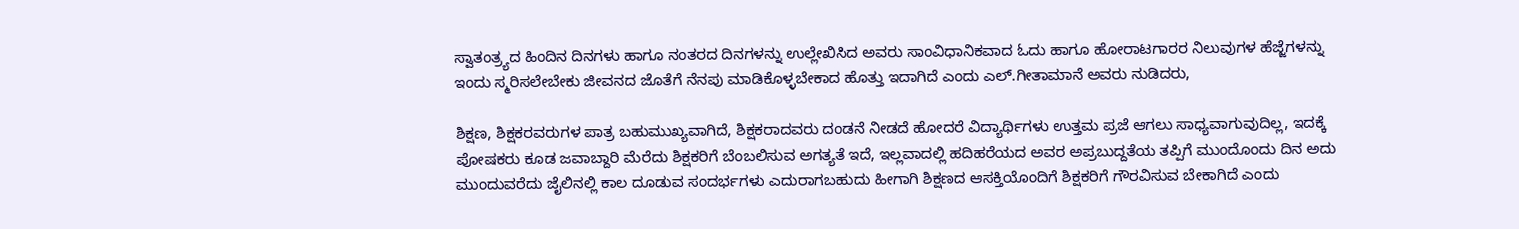ಸ್ವಾತಂತ್ರ್ಯದ ಹಿಂದಿನ ದಿನಗಳು ಹಾಗೂ ನಂತರದ ದಿನಗಳನ್ನು ಉಲ್ಲೇಖಿಸಿದ ಅವರು ಸಾಂವಿಧಾನಿಕವಾದ ಓದು ಹಾಗೂ ಹೋರಾಟಗಾರರ ನಿಲುವುಗಳ ಹೆಜ್ಜೆಗಳನ್ನು ಇಂದು ಸ್ಮರಿಸಲೇಬೇಕು ಜೀವನದ ಜೊತೆಗೆ ನೆನಪು ಮಾಡಿಕೊಳ್ಳಬೇಕಾದ ಹೊತ್ತು ಇದಾಗಿದೆ ಎಂದು ಎಲ್.ಗೀತಾಮಾನೆ ಅವರು ನುಡಿದರು,

ಶಿಕ್ಷಣ, ಶಿಕ್ಷಕರವರುಗಳ ಪಾತ್ರ ಬಹುಮುಖ್ಯವಾಗಿದೆ, ಶಿಕ್ಷಕರಾದವರು ದಂಡನೆ ನೀಡದೆ ಹೋದರೆ ವಿದ್ಯಾರ್ಥಿಗಳು ಉತ್ತಮ ಪ್ರಜೆ ಆಗಲು ಸಾಧ್ಯವಾಗುವುದಿಲ್ಲ, ಇದಕ್ಕೆ ಪೋಷಕರು ಕೂಡ ಜವಾಬ್ದಾರಿ ಮೆರೆದು ಶಿಕ್ಷಕರಿಗೆ ಬೆಂಬಲಿಸುವ ಅಗತ್ಯತೆ ಇದೆ, ಇಲ್ಲವಾದಲ್ಲಿ ಹದಿಹರೆಯದ ಅವರ ಅಪ್ರಬುದ್ದತೆಯ ತಪ್ಪಿಗೆ ಮುಂದೊಂದು ದಿನ ಅದು ಮುಂದುವರೆದು ಜೈಲಿನಲ್ಲಿ ಕಾಲ ದೂಡುವ ಸಂದರ್ಭಗಳು ಎದುರಾಗಬಹುದು ಹೀಗಾಗಿ ಶಿಕ್ಷಣದ ಆಸಕ್ತಿಯೊಂದಿಗೆ ಶಿಕ್ಷಕರಿಗೆ ಗೌರವಿಸುವ ಬೇಕಾಗಿದೆ ಎಂದು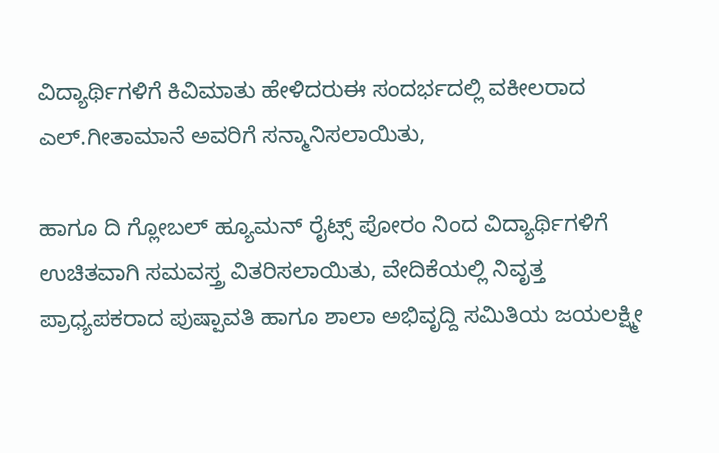ವಿದ್ಯಾರ್ಥಿಗಳಿಗೆ ಕಿವಿಮಾತು ಹೇಳಿದರುಈ ಸಂದರ್ಭದಲ್ಲಿ ವಕೀಲರಾದ ಎಲ್.ಗೀತಾಮಾನೆ ಅವರಿಗೆ ಸನ್ಮಾನಿಸಲಾಯಿತು,

ಹಾಗೂ ದಿ ಗ್ಲೋಬಲ್ ಹ್ಯೂಮನ್ ರೈಟ್ಸ್ ಪೋರಂ ನಿಂದ ವಿದ್ಯಾರ್ಥಿಗಳಿಗೆ ಉಚಿತವಾಗಿ ಸಮವಸ್ತ್ರ ವಿತರಿಸಲಾಯಿತು, ವೇದಿಕೆಯಲ್ಲಿ ನಿವೃತ್ತ ಪ್ರಾಧ್ಯಪಕರಾದ ಪುಷ್ಪಾವತಿ ಹಾಗೂ ಶಾಲಾ ಅಭಿವೃದ್ದಿ ಸಮಿತಿಯ ಜಯಲಕ್ಷ್ಮೀ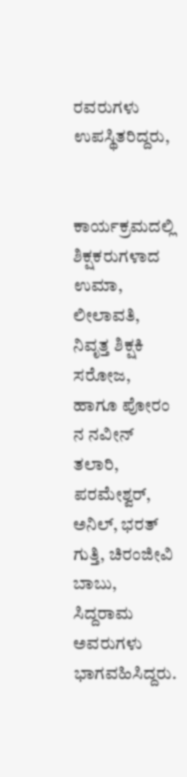ರವರುಗಳು ಉಪಸ್ಥಿತರಿದ್ದರು,


ಕಾರ್ಯಕ್ರಮದಲ್ಲಿ ಶಿಕ್ಷಕರುಗಳಾದ ಉಮಾ, ಲೀಲಾವತಿ, ನಿವೃತ್ತ ಶಿಕ್ಷಕಿ ಸರೋಜ, ಹಾಗೂ ಪೋರಂ ನ ನವೀನ್ ತಲಾರಿ, ಪರಮೇಶ್ವರ್, ಅನಿಲ್, ಭರತ್ ಗುತ್ತಿ, ಚಿರಂಜೀವಿ ಬಾಬು, ಸಿದ್ದರಾಮ ಅವರುಗಳು ಭಾಗವಹಿಸಿದ್ದರು.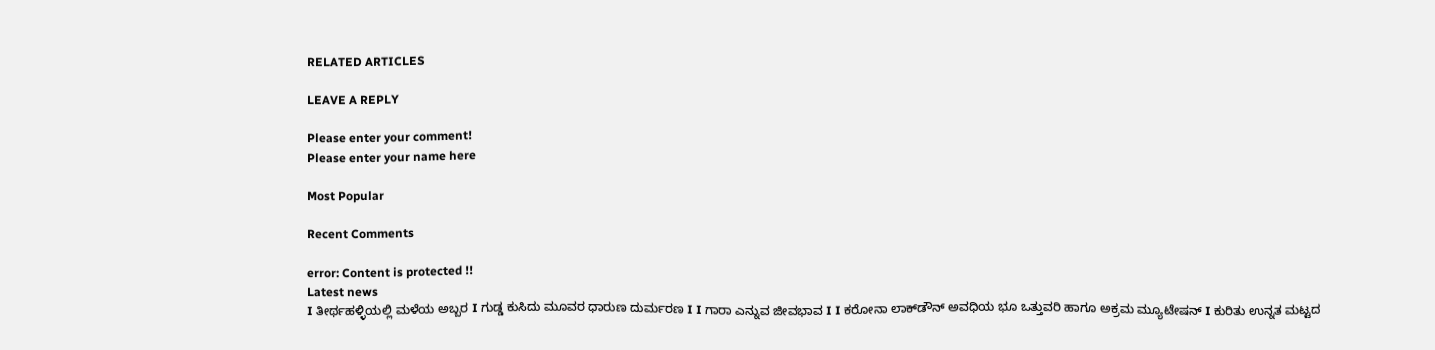RELATED ARTICLES

LEAVE A REPLY

Please enter your comment!
Please enter your name here

Most Popular

Recent Comments

error: Content is protected !!
Latest news
I ತೀರ್ಥಹಳ್ಳಿಯಲ್ಲಿ ಮಳೆಯ ಅಬ್ಬರ I ಗುಡ್ಡ ಕುಸಿದು ಮೂವರ ಧಾರುಣ ದುರ್ಮರಣ I I ಗಾರಾ ಎನ್ನುವ ಜೀವಭಾವ I I ಕರೋನಾ ಲಾಕ್‌ಡೌನ್ ಅವಧಿಯ ಭೂ ಒತ್ತುವರಿ ಹಾಗೂ ಅಕ್ರಮ ಮ್ಯೂಟೇಷನ್ I ಕುರಿತು ಉನ್ನತ ಮಟ್ಟದ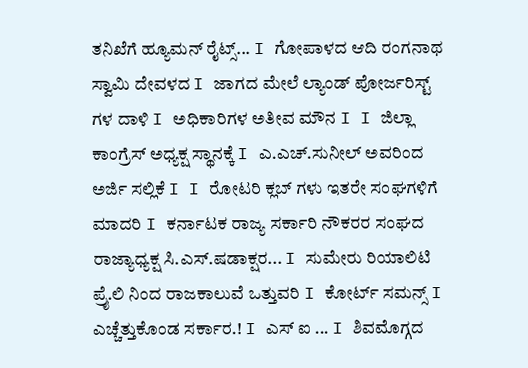ತನಿಖೆಗೆ ಹ್ಯೂಮನ್ ರೈಟ್ಸ್... I ಗೋಪಾಳದ ಆದಿ ರಂಗನಾಥ ಸ್ವಾಮಿ ದೇವಳದ I ಜಾಗದ ಮೇಲೆ ಲ್ಯಾಂಡ್ ಪೋರ್ಜರಿಸ್ಟ್ ಗಳ ದಾಳಿ I ಅಧಿಕಾರಿಗಳ ಅತೀವ ಮೌನ I I ಜಿಲ್ಲಾ ಕಾಂಗ್ರೆಸ್ ಅಧ್ಯಕ್ಷ ಸ್ಥಾನಕ್ಕೆ I ಎ.ಎಚ್.ಸುನೀಲ್ ಅವರಿಂದ ಅರ್ಜಿ ಸಲ್ಲಿಕೆ I I ರೋಟರಿ ಕ್ಲಬ್ ಗಳು ಇತರೇ ಸಂಘಗಳಿಗೆ ಮಾದರಿ I ಕರ್ನಾಟಕ ರಾಜ್ಯ ಸರ್ಕಾರಿ ನೌಕರರ ಸಂಘದ ರಾಜ್ಯಾಧ್ಯಕ್ಷ ಸಿ.ಎಸ್.ಷಡಾಕ್ಷರ... I ಸುಮೇರು ರಿಯಾಲಿಟಿ ಪ್ರೈ.ಲಿ ನಿಂದ ರಾಜಕಾಲುವೆ ಒತ್ತುವರಿ‌ I ಕೋರ್ಟ್ ಸಮನ್ಸ್ I ಎಚ್ಚೆತ್ತುಕೊಂಡ ಸರ್ಕಾರ.! I ಎಸ್ ಐ ... I ಶಿವಮೊಗ್ಗದ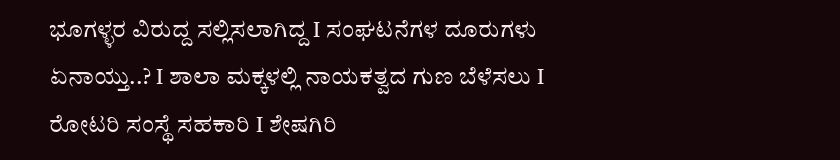ಭೂಗಳ್ಳರ ವಿರುದ್ದ ಸಲ್ಲಿಸಲಾಗಿದ್ದ I ಸಂಘಟನೆಗಳ ದೂರುಗಳು ಏನಾಯ್ತು..? I ಶಾಲಾ ಮಕ್ಕಳಲ್ಲಿ ನಾಯಕತ್ವದ ಗುಣ ಬೆಳೆಸಲು I ರೋಟರಿ ಸಂಸ್ಥೆ ಸಹಕಾರಿ I ಶೇಷಗಿರಿ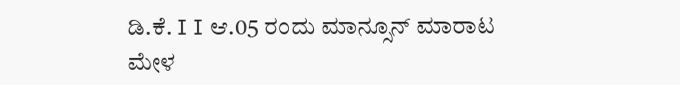ಡಿ.ಕೆ. I I ಆ.05 ರಂದು ಮಾನ್ಸೂನ್ ಮಾರಾಟ ಮೇಳ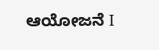ಆಯೋಜನೆ I